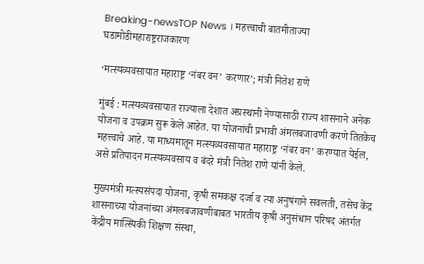Breaking-newsTOP News । महत्त्वाची बातमीताज्या घडामोडीमहाराष्ट्रराजकारण

‘मत्स्यव्यवसायात महाराष्ट्र ‘नंबर वन’ करणार’; मंत्री नितेश राणे

मुंबई : मत्स्यव्यवसायात राज्याला देशात अग्रस्थानी नेण्यासाठी राज्य शासनाने अनेक योजना व उपक्रम सुरू केले आहेत. या योजनांची प्रभावी अंमलबजावणी करणे तितकेच महत्त्वाचे आहे. या माध्यमातून मत्स्यव्यवसायात महाराष्ट्र ‘नंबर वन’ करण्यात येईल, असे प्रतिपादन मत्स्यव्यवसाय व बंदरे मंत्री नितेश राणे यांनी केले.

मुख्यमंत्री मत्स्यसंपदा योजना, कृषी समकक्ष दर्जा व त्या अनुषंगाने सवलती, तसेच केंद्र शासनाच्या योजनांच्या अंमलबजावणीबाबत भारतीय कृषी अनुसंधान परिषद अंतर्गत केंद्रीय मात्स्यिकी शिक्षण संस्था,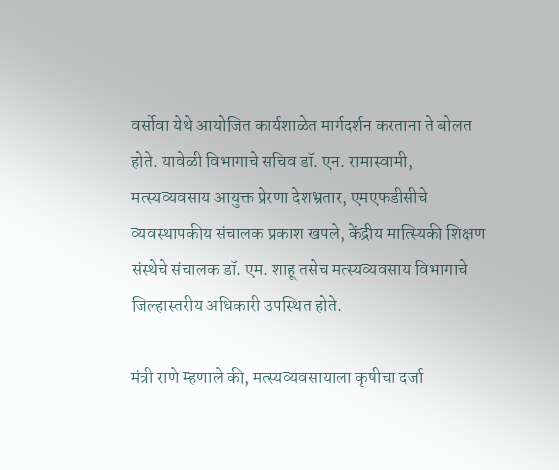वर्सोवा येथे आयोजित कार्यशाळेत मार्गदर्शन करताना ते बोलत होते. यावेळी विभागाचे सचिव डॉ. एन. रामास्वामी, मत्स्यव्यवसाय आयुक्त प्रेरणा देशभ्रतार, एमएफडीसीचे व्यवस्थापकीय संचालक प्रकाश खपले, केंद्रीय मात्स्यिकी शिक्षण संस्थेचे संचालक डॉ. एम. शाहू तसेच मत्स्यव्यवसाय विभागाचे जिल्हास्तरीय अधिकारी उपस्थित होते.

मंत्री राणे म्हणाले की, मत्स्यव्यवसायाला कृषीचा दर्जा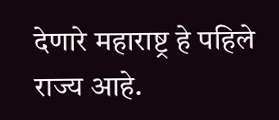देणारे महाराष्ट्र हे पहिले राज्य आहे.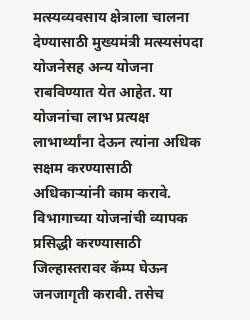मत्स्यव्यवसाय क्षेत्राला चालना देण्यासाठी मुख्यमंत्री मत्स्यसंपदा योजनेसह अन्य योजना राबविण्यात येत आहेत. या योजनांचा लाभ प्रत्यक्ष लाभार्थ्यांना देऊन त्यांना अधिक सक्षम करण्यासाठी अधिकाऱ्यांनी काम करावे. विभागाच्या योजनांची व्यापक प्रसिद्धी करण्यासाठी जिल्हास्तरावर कॅम्प घेऊन जनजागृती करावी. तसेच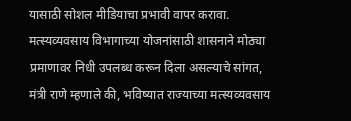यासाठी सोशल मीडियाचा प्रभावी वापर करावा. मत्स्यव्यवसाय विभागाच्या योजनांसाठी शासनाने मोठ्या प्रमाणावर निधी उपलब्ध करून दिला असल्याचे सांगत, मंत्री राणे म्हणाले की, भविष्यात राज्याच्या मत्स्यव्यवसाय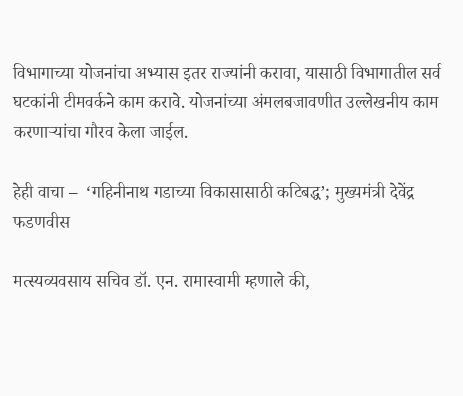विभागाच्या योजनांचा अभ्यास इतर राज्यांनी करावा, यासाठी विभागातील सर्व घटकांनी टीमवर्कने काम करावे. योजनांच्या अंमलबजावणीत उल्लेखनीय काम करणाऱ्यांचा गौरव केला जाईल.

हेही वाचा –  ‘गहिनीनाथ गडाच्या विकासासाठी कटिबद्ध’; मुख्यमंत्री देवेंद्र फडणवीस

मत्स्यव्यवसाय सचिव डॉ. एन. रामास्वामी म्हणाले की,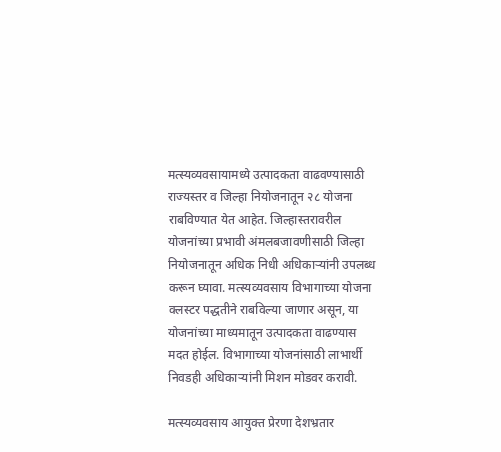मत्स्यव्यवसायामध्ये उत्पादकता वाढवण्यासाठी राज्यस्तर व जिल्हा नियोजनातून २८ योजना राबविण्यात येत आहेत. जिल्हास्तरावरील योजनांच्या प्रभावी अंमलबजावणीसाठी जिल्हा नियोजनातून अधिक निधी अधिकाऱ्यांनी उपलब्ध करून घ्यावा. मत्स्यव्यवसाय विभागाच्या योजना क्लस्टर पद्धतीने राबविल्या जाणार असून, या योजनांच्या माध्यमातून उत्पादकता वाढण्यास मदत होईल. विभागाच्या योजनांसाठी लाभार्थी निवडही अधिकाऱ्यांनी मिशन मोडवर करावी.

मत्स्यव्यवसाय आयुक्त प्रेरणा देशभ्रतार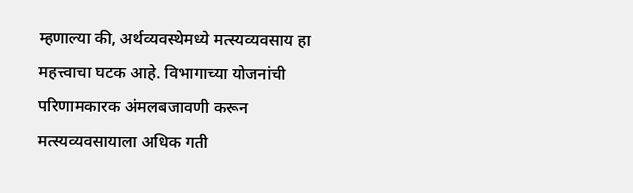म्हणाल्या की, अर्थव्यवस्थेमध्ये मत्स्यव्यवसाय हा महत्त्वाचा घटक आहे. विभागाच्या योजनांची परिणामकारक अंमलबजावणी करून मत्स्यव्यवसायाला अधिक गती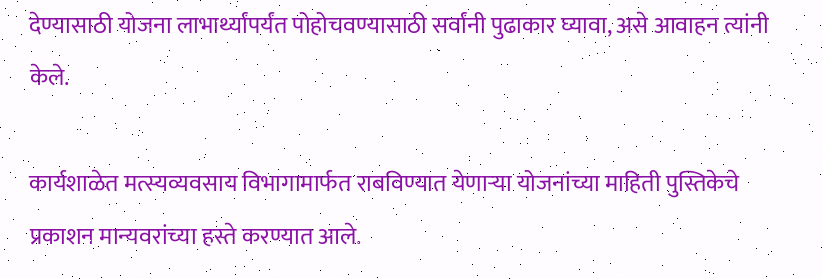देण्यासाठी योजना लाभार्थ्यांपर्यंत पोहोचवण्यासाठी सर्वांनी पुढाकार घ्यावा, असे आवाहन त्यांनी केले.

कार्यशाळेत मत्स्यव्यवसाय विभागामार्फत राबविण्यात येणाऱ्या योजनांच्या माहिती पुस्तिकेचे प्रकाशन मान्यवरांच्या हस्ते करण्यात आले.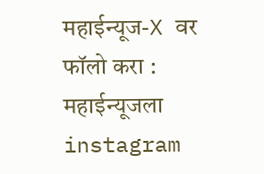महाईन्यूज-X वर फॉलो करा : महाईन्यूजला instagram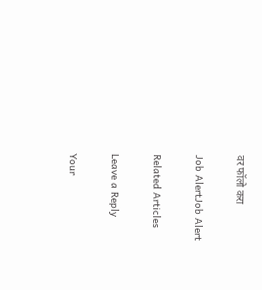वर फॉलो करा

Job AlertJob Alert

Related Articles

Leave a Reply

Your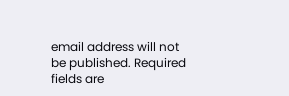email address will not be published. Required fields are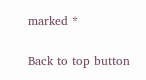marked *

Back to top button